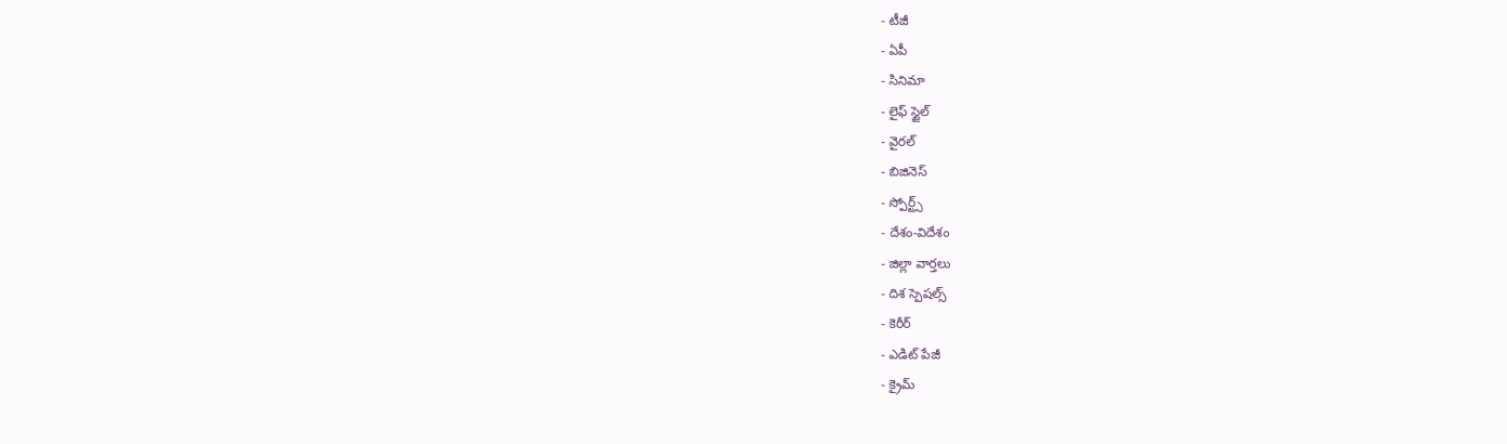- టీజీ
- ఏపీ
- సినిమా
- లైఫ్ స్టైల్
- వైరల్
- బిజినెస్
- స్పోర్ట్స్
- దేశం-విదేశం
- జిల్లా వార్తలు
- దిశ స్పెషల్స్
- కెరీర్
- ఎడిట్ పేజీ
- క్రైమ్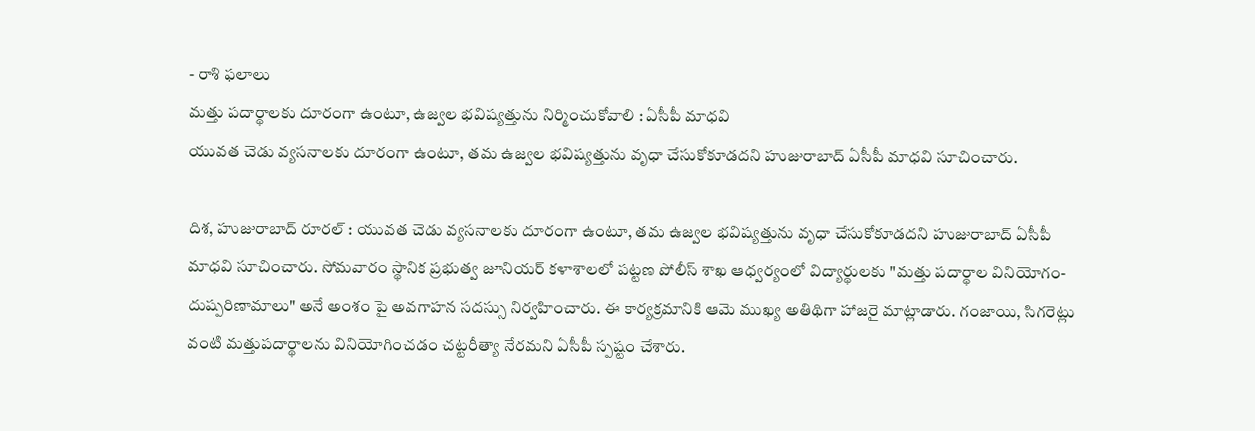- రాశి ఫలాలు
మత్తు పదార్థాలకు దూరంగా ఉంటూ, ఉజ్వల భవిష్యత్తును నిర్మించుకోవాలి : ఏసీపీ మాధవి
యువత చెడు వ్యసనాలకు దూరంగా ఉంటూ, తమ ఉజ్వల భవిష్యత్తును వృధా చేసుకోకూడదని హుజురాబాద్ ఏసీపీ మాధవి సూచించారు.

దిశ, హుజురాబాద్ రూరల్ : యువత చెడు వ్యసనాలకు దూరంగా ఉంటూ, తమ ఉజ్వల భవిష్యత్తును వృధా చేసుకోకూడదని హుజురాబాద్ ఏసీపీ మాధవి సూచించారు. సోమవారం స్థానిక ప్రభుత్వ జూనియర్ కళాశాలలో పట్టణ పోలీస్ శాఖ ఆధ్వర్యంలో విద్యార్థులకు "మత్తు పదార్థాల వినియోగం-దుష్పరిణామాలు" అనే అంశం పై అవగాహన సదస్సు నిర్వహించారు. ఈ కార్యక్రమానికి ఆమె ముఖ్య అతిథిగా హాజరై మాట్లాడారు. గంజాయి, సిగరెట్లు వంటి మత్తుపదార్థాలను వినియోగించడం చట్టరీత్యా నేరమని ఏసీపీ స్పష్టం చేశారు.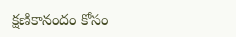క్షణికానందం కోసం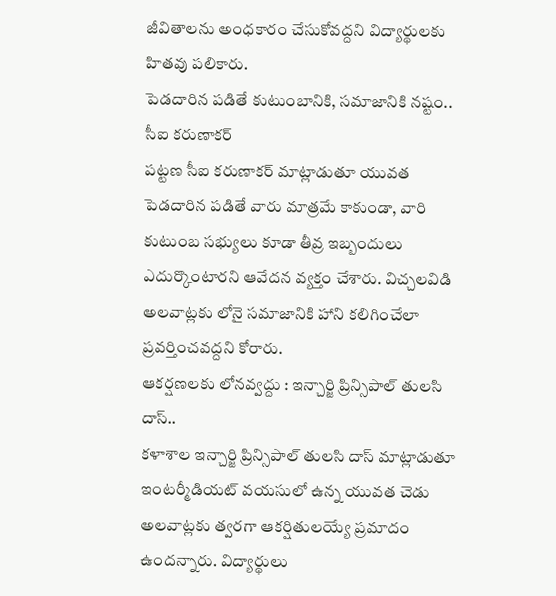జీవితాలను అంధకారం చేసుకోవద్దని విద్యార్థులకు హితవు పలికారు.
పెడదారిన పడితే కుటుంబానికి, సమాజానికి నష్టం.. సీఐ కరుణాకర్
పట్టణ సీఐ కరుణాకర్ మాట్లాడుతూ యువత పెడదారిన పడితే వారు మాత్రమే కాకుండా, వారి కుటుంబ సభ్యులు కూడా తీవ్ర ఇబ్బందులు ఎదుర్కొంటారని ఆవేదన వ్యక్తం చేశారు. విచ్చలవిడి అలవాట్లకు లోనై సమాజానికి హాని కలిగించేలా ప్రవర్తించవద్దని కోరారు.
ఆకర్షణలకు లోనవ్వద్దు : ఇన్చార్జి ప్రిన్సిపాల్ తులసి దాస్..
కళాశాల ఇన్చార్జి ప్రిన్సిపాల్ తులసి దాస్ మాట్లాడుతూ ఇంటర్మీడియట్ వయసులో ఉన్న యువత చెడు అలవాట్లకు త్వరగా ఆకర్షితులయ్యే ప్రమాదం ఉందన్నారు. విద్యార్థులు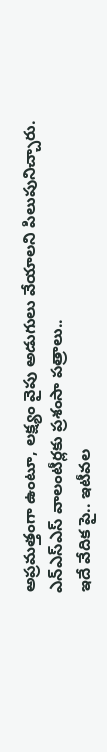అప్రమత్తంగా ఉంటూ, లక్ష్యం వైపు అడుగులు వేయాలని పిలుపునిచ్చారు.
ఎన్ఎస్ఎస్ వాలంటీర్లకు ప్రశంసా పత్రాలు..
ఇదే వేదిక పై.. ఇటీవల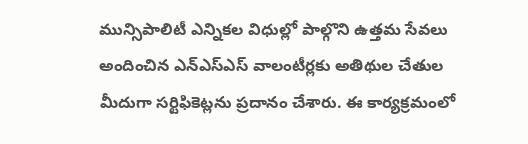మున్సిపాలిటీ ఎన్నికల విధుల్లో పాల్గొని ఉత్తమ సేవలు అందించిన ఎన్ఎస్ఎస్ వాలంటీర్లకు అతిథుల చేతుల మీదుగా సర్టిఫికెట్లను ప్రదానం చేశారు. ఈ కార్యక్రమంలో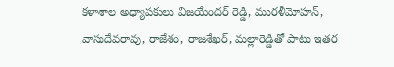కళాశాల అధ్యాపకులు విజయేందర్ రెడ్డి, మురళీమోహన్, వాసుదేవరావు, రాజేశం, రాజశేఖర్, మల్లారెడ్డితో పాటు ఇతర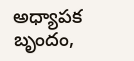అధ్యాపక బృందం,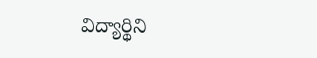విద్యార్థిని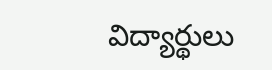విద్యార్థులు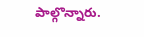పాల్గొన్నారు.